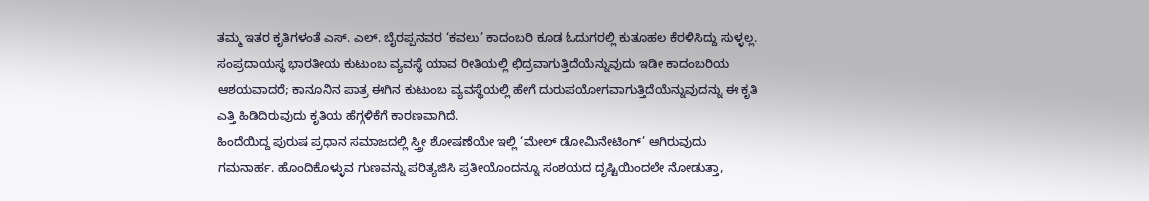ತಮ್ಮ ಇತರ ಕೃತಿಗಳಂತೆ ಎಸ್. ಎಲ್. ಬೈರಪ್ಪನವರ ‘ಕವಲು’ ಕಾದಂಬರಿ ಕೂಡ ಓದುಗರಲ್ಲಿ ಕುತೂಹಲ ಕೆರಳಿಸಿದ್ದು ಸುಳ್ಳಲ್ಲ. ಸಂಪ್ರದಾಯಸ್ಥ ಭಾರತೀಯ ಕುಟುಂಬ ವ್ಯವಸ್ಥೆ ಯಾವ ರೀತಿಯಲ್ಲಿ ಛಿದ್ರವಾಗುತ್ತಿದೆಯೆನ್ನುವುದು ಇಡೀ ಕಾದಂಬರಿಯ ಆಶಯವಾದರೆ; ಕಾನೂನಿನ ಪಾತ್ರ ಈಗಿನ ಕುಟುಂಬ ವ್ಯವಸ್ಥೆಯಲ್ಲಿ ಹೇಗೆ ದುರುಪಯೋಗವಾಗುತ್ತಿದೆಯೆನ್ನುವುದನ್ನು ಈ ಕೃತಿ ಎತ್ತಿ ಹಿಡಿದಿರುವುದು ಕೃತಿಯ ಹೆಗ್ಗಳಿಕೆಗೆ ಕಾರಣವಾಗಿದೆ.
ಹಿಂದೆಯಿದ್ದ ಪುರುಷ ಪ್ರಧಾನ ಸಮಾಜದಲ್ಲಿ ಸ್ತ್ರೀ ಶೋಷಣೆಯೇ ಇಲ್ಲಿ ‘ಮೇಲ್ ಡೋಮಿನೇಟಿಂಗ್’ ಆಗಿರುವುದು ಗಮನಾರ್ಹ. ಹೊಂದಿಕೊಳ್ಳುವ ಗುಣವನ್ನು ಪರಿತ್ಯಜಿಸಿ ಪ್ರತೀಯೊಂದನ್ನೂ ಸಂಶಯದ ದೃಷ್ಟಿಯಿಂದಲೇ ನೋಡುತ್ತಾ,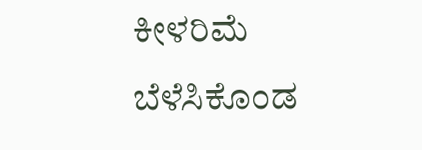ಕೀಳರಿಮೆ ಬೆಳೆಸಿಕೊಂಡ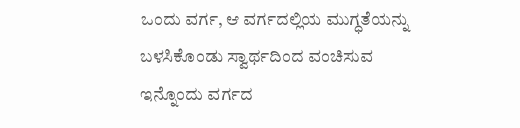ಒಂದು ವರ್ಗ, ಆ ವರ್ಗದಲ್ಲಿಯ ಮುಗ್ಧತೆಯನ್ನು ಬಳಸಿಕೊಂಡು ಸ್ವಾರ್ಥದಿಂದ ವಂಚಿಸುವ ಇನ್ನೊಂದು ವರ್ಗದ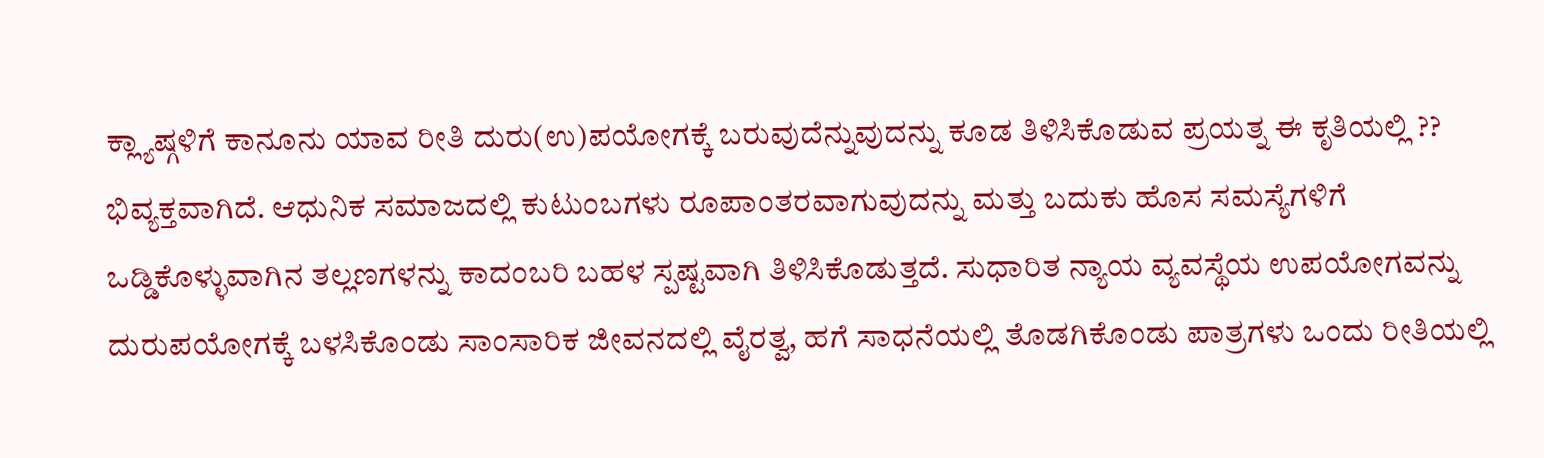ಕ್ಲ್ಯಾಷ್ಗಳಿಗೆ ಕಾನೂನು ಯಾವ ರೀತಿ ದುರು(ಉ)ಪಯೋಗಕ್ಕೆ ಬರುವುದೆನ್ನುವುದನ್ನು ಕೂಡ ತಿಳಿಸಿಕೊಡುವ ಪ್ರಯತ್ನ ಈ ಕೃತಿಯಲ್ಲಿ ?? ಭಿವ್ಯಕ್ತವಾಗಿದೆ. ಆಧುನಿಕ ಸಮಾಜದಲ್ಲಿ ಕುಟುಂಬಗಳು ರೂಪಾಂತರವಾಗುವುದನ್ನು ಮತ್ತು ಬದುಕು ಹೊಸ ಸಮಸ್ಯೆಗಳಿಗೆ ಒಡ್ಡಿಕೊಳ್ಳುವಾಗಿನ ತಲ್ಲಣಗಳನ್ನು ಕಾದಂಬರಿ ಬಹಳ ಸ್ಪಷ್ಟವಾಗಿ ತಿಳಿಸಿಕೊಡುತ್ತದೆ. ಸುಧಾರಿತ ನ್ಯಾಯ ವ್ಯವಸ್ಥೆಯ ಉಪಯೋಗವನ್ನು ದುರುಪಯೋಗಕ್ಕೆ ಬಳಸಿಕೊಂಡು ಸಾಂಸಾರಿಕ ಜೀವನದಲ್ಲಿ ವೈರತ್ವ, ಹಗೆ ಸಾಧನೆಯಲ್ಲಿ ತೊಡಗಿಕೊಂಡು ಪಾತ್ರಗಳು ಒಂದು ರೀತಿಯಲ್ಲಿ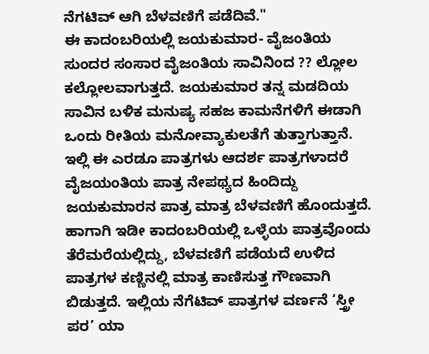ನೆಗಟಿವ್ ಆಗಿ ಬೆಳವಣಿಗೆ ಪಡೆದಿವೆ."
ಈ ಕಾದಂಬರಿಯಲ್ಲಿ ಜಯಕುಮಾರ- ವೈಜಂತಿಯ ಸುಂದರ ಸಂಸಾರ ವೈಜಂತಿಯ ಸಾವಿನಿಂದ ?? ಲ್ಲೋಲ ಕಲ್ಲೋಲವಾಗುತ್ತದೆ. ಜಯಕುಮಾರ ತನ್ನ ಮಡದಿಯ ಸಾವಿನ ಬಳಿಕ ಮನುಷ್ಯ ಸಹಜ ಕಾಮನೆಗಳಿಗೆ ಈಡಾಗಿ ಒಂದು ರೀತಿಯ ಮನೋವ್ಯಾಕುಲತೆಗೆ ತುತ್ತಾಗುತ್ತಾನೆ. ಇಲ್ಲಿ ಈ ಎರಡೂ ಪಾತ್ರಗಳು ಆದರ್ಶ ಪಾತ್ರಗಳಾದರೆ ವೈಜಯಂತಿಯ ಪಾತ್ರ ನೇಪಥ್ಯದ ಹಿಂದಿದ್ದು ಜಯಕುಮಾರನ ಪಾತ್ರ ಮಾತ್ರ ಬೆಳವಣಿಗೆ ಹೊಂದುತ್ತದೆ. ಹಾಗಾಗಿ ಇಡೀ ಕಾದಂಬರಿಯಲ್ಲಿ ಒಳ್ಳೆಯ ಪಾತ್ರವೊಂದು ತೆರೆಮರೆಯಲ್ಲಿದ್ದು, ಬೆಳವಣಿಗೆ ಪಡೆಯದೆ ಉಳಿದ ಪಾತ್ರಗಳ ಕಣ್ಣಿನಲ್ಲಿ ಮಾತ್ರ ಕಾಣಿಸುತ್ತ ಗೌಣವಾಗಿ ಬಿಡುತ್ತದೆ. ಇಲ್ಲಿಯ ನೆಗೆಟಿವ್ ಪಾತ್ರಗಳ ವರ್ಣನೆ ‘ಸ್ತ್ರೀ ಪರ’ ಯಾ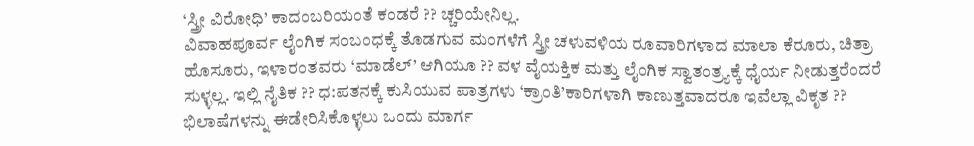‘ಸ್ತ್ರೀ ವಿರೋಧಿ’ ಕಾದಂಬರಿಯಂತೆ ಕಂಡರೆ ?? ಚ್ಚರಿಯೇನಿಲ್ಲ.
ವಿವಾಹಪೂರ್ವ ಲೈಂಗಿಕ ಸಂಬಂಧಕ್ಕೆ ತೊಡಗುವ ಮಂಗಳೆಗೆ ಸ್ತ್ರೀ ಚಳುವಳಿಯ ರೂವಾರಿಗಳಾದ ಮಾಲಾ ಕೆರೂರು, ಚಿತ್ರಾ ಹೊಸೂರು, ಇಳಾರಂತವರು ‘ಮಾಡೆಲ್’ ಆಗಿಯೂ ?? ವಳ ವೈಯಕ್ತಿಕ ಮತ್ತು ಲೈಂಗಿಕ ಸ್ವಾತಂತ್ರ್ಯಕ್ಕೆ ಧೈರ್ಯ ನೀಡುತ್ತರೆಂದರೆ ಸುಳ್ಳಲ್ಲ. ಇಲ್ಲಿ ನೈತಿಕ ?? ಧ:ಪತನಕ್ಕೆ ಕುಸಿಯುವ ಪಾತ್ರಗಳು ‘ಕ್ರಾಂತಿ’ಕಾರಿಗಳಾಗಿ ಕಾಣುತ್ತವಾದರೂ ಇವೆಲ್ಲಾ ವಿಕೃತ ?? ಭಿಲಾಷೆಗಳನ್ನು ಈಡೇರಿಸಿಕೊಳ್ಳಲು ಒಂದು ಮಾರ್ಗ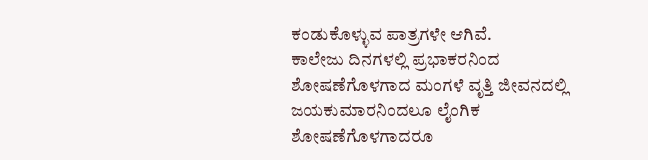ಕಂಡುಕೊಳ್ಳುವ ಪಾತ್ರಗಳೇ ಆಗಿವೆ.
ಕಾಲೇಜು ದಿನಗಳಲ್ಲಿ ಪ್ರಭಾಕರನಿಂದ ಶೋಷಣೆಗೊಳಗಾದ ಮಂಗಳೆ ವೃತ್ತಿ ಜೀವನದಲ್ಲಿ ಜಯಕುಮಾರನಿಂದಲೂ ಲೈಂಗಿಕ ಶೋಷಣೆಗೊಳಗಾದರೂ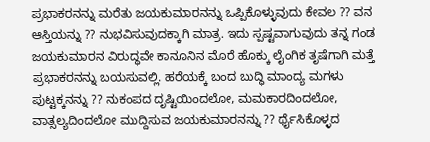ಪ್ರಭಾಕರನನ್ನು ಮರೆತು ಜಯಕುಮಾರನನ್ನು ಒಪ್ಪಿಕೊಳ್ಳುವುದು ಕೇವಲ ?? ವನ ಆಸ್ತಿಯನ್ನು ?? ನುಭವಿಸುವುದಕ್ಕಾಗಿ ಮಾತ್ರ. ಇದು ಸ್ಪಷ್ಟವಾಗುವುದು ತನ್ನ ಗಂಡ ಜಯಕುಮಾರನ ವಿರುದ್ಧವೇ ಕಾನೂನಿನ ಮೊರೆ ಹೊಕ್ಕು ಲೈಂಗಿಕ ತೃಷೆಗಾಗಿ ಮತ್ತೆ ಪ್ರಭಾಕರನನ್ನು ಬಯಸುವಲ್ಲಿ. ಹರೆಯಕ್ಕೆ ಬಂದ ಬುದ್ಧಿ ಮಾಂದ್ಯ ಮಗಳು ಪುಟ್ಟಕ್ಕನನ್ನು ?? ನುಕಂಪದ ದೃಷ್ಟಿಯಿಂದಲೋ, ಮಮಕಾರದಿಂದಲೋ, ವಾತ್ಸಲ್ಯದಿಂದಲೋ ಮುದ್ದಿಸುವ ಜಯಕುಮಾರನನ್ನು ?? ರ್ಥೈಸಿಕೊಳ್ಳದ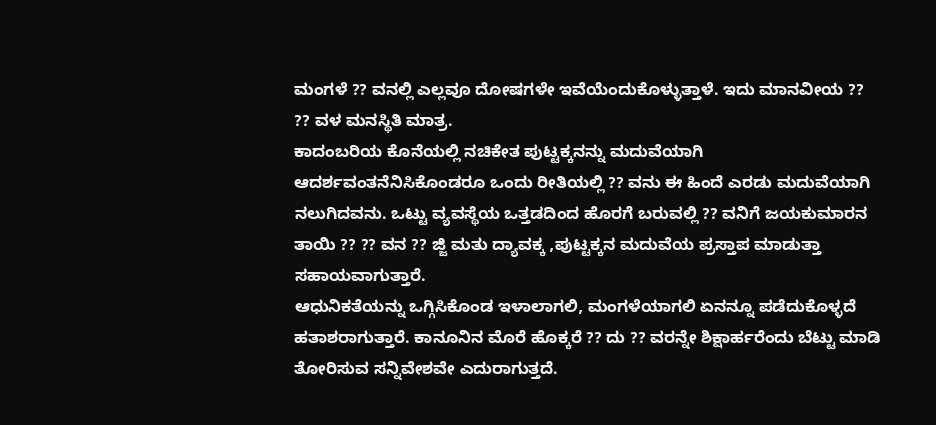ಮಂಗಳೆ ?? ವನಲ್ಲಿ ಎಲ್ಲವೂ ದೋಷಗಳೇ ಇವೆಯೆಂದುಕೊಳ್ಳುತ್ತಾಳೆ. ಇದು ಮಾನವೀಯ ?? ?? ವಳ ಮನಸ್ಥಿತಿ ಮಾತ್ರ.
ಕಾದಂಬರಿಯ ಕೊನೆಯಲ್ಲಿ ನಚಿಕೇತ ಪುಟ್ಟಕ್ಕನನ್ನು ಮದುವೆಯಾಗಿ ಆದರ್ಶವಂತನೆನಿಸಿಕೊಂಡರೂ ಒಂದು ರೀತಿಯಲ್ಲಿ ?? ವನು ಈ ಹಿಂದೆ ಎರಡು ಮದುವೆಯಾಗಿ ನಲುಗಿದವನು. ಒಟ್ಟು ವ್ಯವಸ್ಥೆಯ ಒತ್ತಡದಿಂದ ಹೊರಗೆ ಬರುವಲ್ಲಿ ?? ವನಿಗೆ ಜಯಕುಮಾರನ ತಾಯಿ ?? ?? ವನ ?? ಜ್ಜಿ ಮತು ದ್ಯಾವಕ್ಕ ,ಪುಟ್ಟಕ್ಕನ ಮದುವೆಯ ಪ್ರಸ್ತಾಪ ಮಾಡುತ್ತಾ ಸಹಾಯವಾಗುತ್ತಾರೆ.
ಆಧುನಿಕತೆಯನ್ನು ಒಗ್ಗಿಸಿಕೊಂಡ ಇಳಾಲಾಗಲಿ, ಮಂಗಳೆಯಾಗಲಿ ಏನನ್ನೂ ಪಡೆದುಕೊಳ್ಳದೆ ಹತಾಶರಾಗುತ್ತಾರೆ. ಕಾನೂನಿನ ಮೊರೆ ಹೊಕ್ಕರೆ ?? ದು ?? ವರನ್ನೇ ಶಿಕ್ಷಾರ್ಹರೆಂದು ಬೆಟ್ಟು ಮಾಡಿ ತೋರಿಸುವ ಸನ್ನಿವೇಶವೇ ಎದುರಾಗುತ್ತದೆ.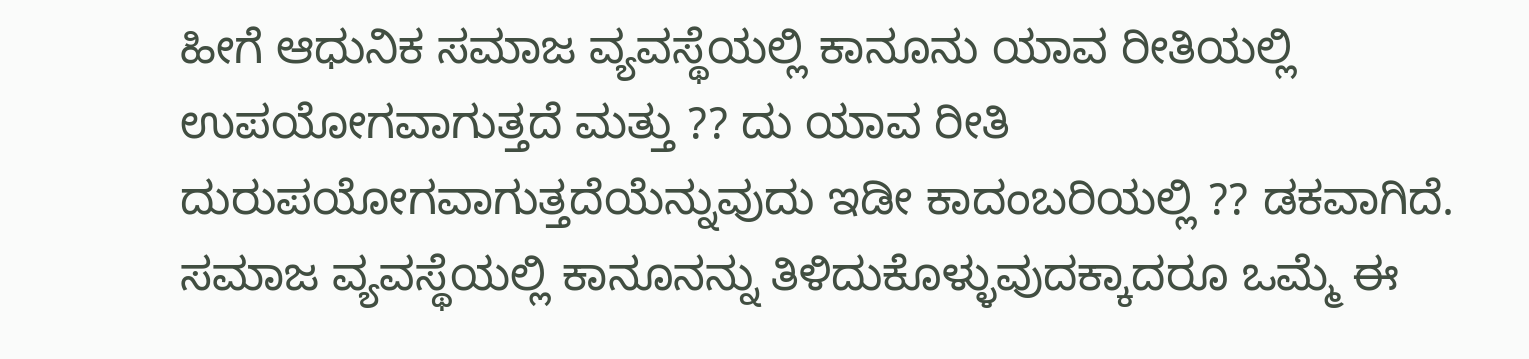ಹೀಗೆ ಆಧುನಿಕ ಸಮಾಜ ವ್ಯವಸ್ಥೆಯಲ್ಲಿ ಕಾನೂನು ಯಾವ ರೀತಿಯಲ್ಲಿ ಉಪಯೋಗವಾಗುತ್ತದೆ ಮತ್ತು ?? ದು ಯಾವ ರೀತಿ ದುರುಪಯೋಗವಾಗುತ್ತದೆಯೆನ್ನುವುದು ಇಡೀ ಕಾದಂಬರಿಯಲ್ಲಿ ?? ಡಕವಾಗಿದೆ. ಸಮಾಜ ವ್ಯವಸ್ಥೆಯಲ್ಲಿ ಕಾನೂನನ್ನು ತಿಳಿದುಕೊಳ್ಳುವುದಕ್ಕಾದರೂ ಒಮ್ಮೆ ಈ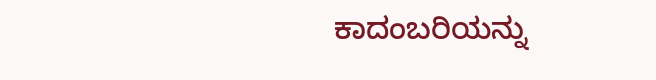ಕಾದಂಬರಿಯನ್ನು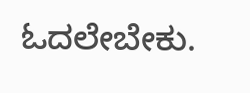ಓದಲೇಬೇಕು.